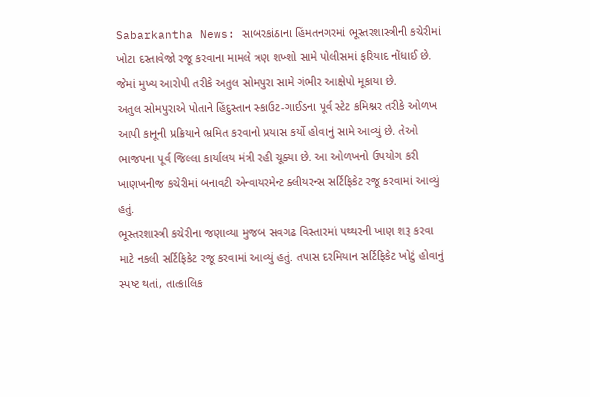Sabarkantha News: સાબરકાંઠાના હિંમતનગરમાં ભૂસ્તરશાસ્ત્રીની કચેરીમાં ખોટા દસ્તાવેજો રજૂ કરવાના મામલે ત્રણ શખ્શો સામે પોલીસમાં ફરિયાદ નોંધાઈ છે. જેમાં મુખ્ય આરોપી તરીકે અતુલ સોમપુરા સામે ગંભીર આક્ષેપો મૂકાયા છે.
અતુલ સોમપુરાએ પોતાને હિંદુસ્તાન સ્કાઉટ-ગાઈડના પૂર્વ સ્ટેટ કમિશ્નર તરીકે ઓળખ આપી કાનૂની પ્રક્રિયાને ભ્રમિત કરવાનો પ્રયાસ કર્યો હોવાનું સામે આવ્યું છે. તેઓ ભાજપના પૂર્વ જિલ્લા કાર્યાલય મંત્રી રહી ચૂક્યા છે. આ ઓળખનો ઉપયોગ કરી ખાણખનીજ કચેરીમાં બનાવટી એન્વાયરમેન્ટ ક્લીયરન્સ સર્ટિફિકેટ રજૂ કરવામાં આવ્યું હતું.
ભૂસ્તરશાસ્ત્રી કચેરીના જણાવ્યા મુજબ સવગઢ વિસ્તારમાં પથ્થરની ખાણ શરૂ કરવા માટે નકલી સર્ટિફિકેટ રજૂ કરવામાં આવ્યું હતું. તપાસ દરમિયાન સર્ટિફિકેટ ખોટું હોવાનું સ્પષ્ટ થતાં, તાત્કાલિક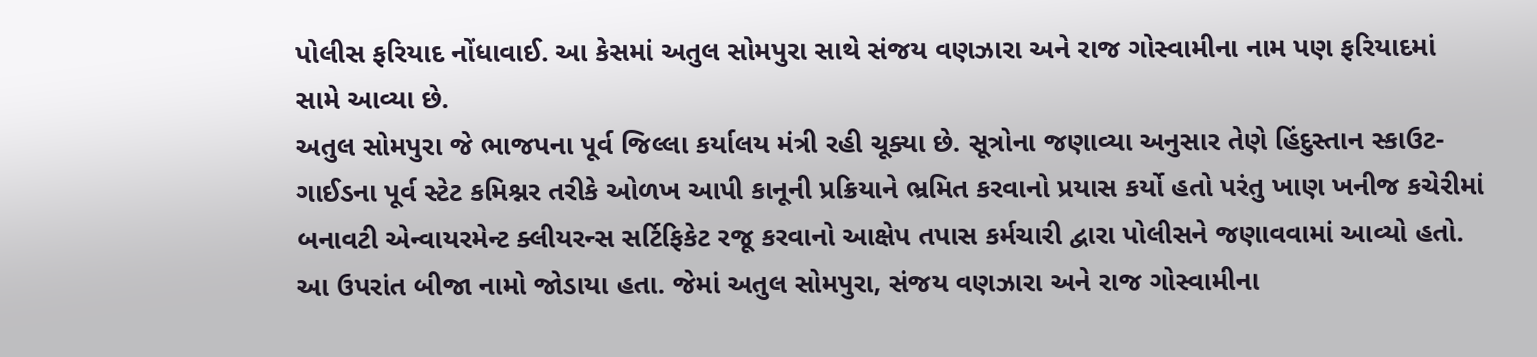પોલીસ ફરિયાદ નોંધાવાઈ. આ કેસમાં અતુલ સોમપુરા સાથે સંજય વણઝારા અને રાજ ગોસ્વામીના નામ પણ ફરિયાદમાં સામે આવ્યા છે.
અતુલ સોમપુરા જે ભાજપના પૂર્વ જિલ્લા કર્યાલય મંત્રી રહી ચૂક્યા છે. સૂત્રોના જણાવ્યા અનુસાર તેણે હિંદુસ્તાન સ્કાઉટ-ગાઈડના પૂર્વ સ્ટેટ કમિશ્નર તરીકે ઓળખ આપી કાનૂની પ્રક્રિયાને ભ્રમિત કરવાનો પ્રયાસ કર્યો હતો પરંતુ ખાણ ખનીજ કચેરીમાં બનાવટી એન્વાયરમેન્ટ ક્લીયરન્સ સર્ટિફિકેટ રજૂ કરવાનો આક્ષેપ તપાસ કર્મચારી દ્વારા પોલીસને જણાવવામાં આવ્યો હતો. આ ઉપરાંત બીજા નામો જોડાયા હતા. જેમાં અતુલ સોમપુરા, સંજય વણઝારા અને રાજ ગોસ્વામીના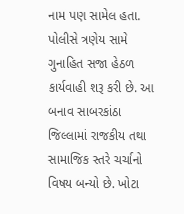નામ પણ સામેલ હતા.
પોલીસે ત્રણેય સામે ગુનાહિત સજા હેઠળ કાર્યવાહી શરૂ કરી છે. આ બનાવ સાબરકાંઠા જિલ્લામાં રાજકીય તથા સામાજિક સ્તરે ચર્ચાનો વિષય બન્યો છે. ખોટા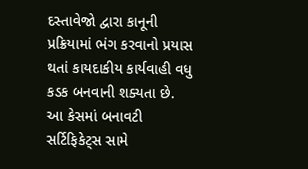દસ્તાવેજો દ્વારા કાનૂની પ્રક્રિયામાં ભંગ કરવાનો પ્રયાસ થતાં કાયદાકીય કાર્યવાહી વધુ કડક બનવાની શક્યતા છે.
આ કેસમાં બનાવટી સર્ટિફિકેટ્સ સામે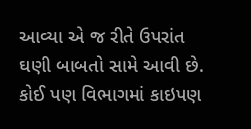આવ્યા એ જ રીતે ઉપરાંત ઘણી બાબતો સામે આવી છે. કોઈ પણ વિભાગમાં કાઇપણ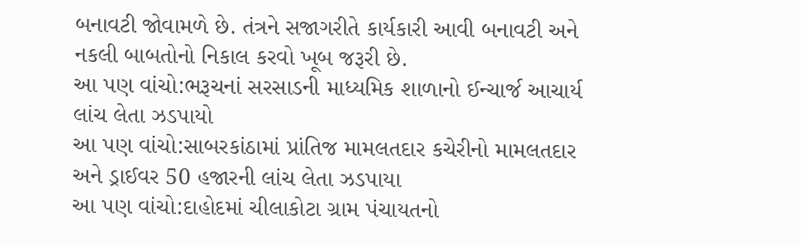બનાવટી જોવામળે છે. તંત્રને સજાગરીતે કાર્યકારી આવી બનાવટી અને નકલી બાબતોનો નિકાલ કરવો ખૂબ જરૂરી છે.
આ પણ વાંચો:ભરૂચનાં સરસાડની માધ્યમિક શાળાનો ઈન્ચાર્જ આચાર્ય લાંચ લેતા ઝડપાયો
આ પણ વાંચો:સાબરકાંઠામાં પ્રાંતિજ મામલતદાર કચેરીનો મામલતદાર અને ડ્રાઈવર 50 હજારની લાંચ લેતા ઝડપાયા
આ પણ વાંચો:દાહોદમાં ચીલાકોટા ગ્રામ પંચાયતનો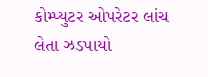કોમ્પ્યુટર ઓપરેટર લાંચ લેતા ઝડપાયો